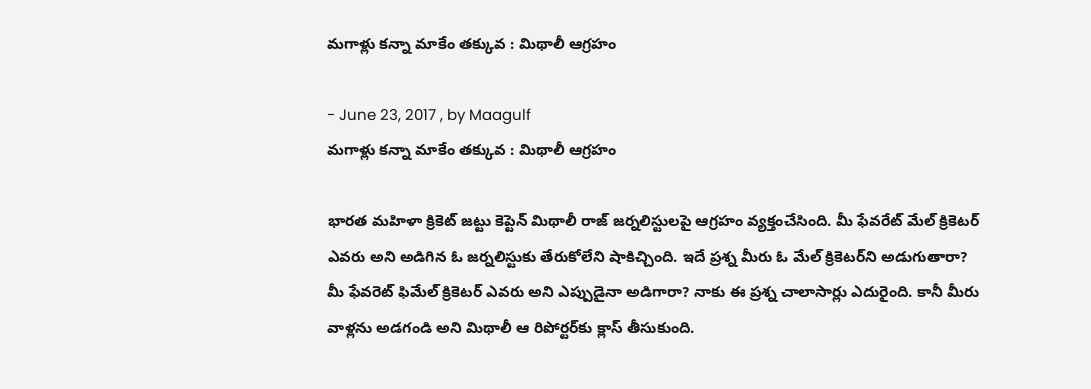మగాళ్లు కన్నా మాకేం తక్కువ : మిథాలీ ఆగ్రహం

- June 23, 2017 , by Maagulf
మగాళ్లు కన్నా మాకేం తక్కువ : మిథాలీ ఆగ్రహం

భారత మహిళా క్రికెట్ జట్టు కెప్టెన్ మిథాలీ రాజ్ జర్నలిస్టులపై ఆగ్రహం వ్యక్తంచేసింది. మీ ఫేవరేట్ మేల్ క్రికెటర్ ఎవరు అని అడిగిన ఓ జర్నలిస్టుకు తేరుకోలేని షాకిచ్చింది. ఇదే ప్రశ్న మీరు ఓ మేల్ క్రికెటర్‌ని అడుగుతారా? మీ ఫేవరెట్ ఫిమేల్ క్రికెటర్ ఎవరు అని ఎప్పుడైనా అడిగారా? నాకు ఈ ప్రశ్న చాలాసార్లు ఎదురైంది. కానీ మీరు వాళ్లను అడగండి అని మిథాలీ ఆ రిపోర్టర్‌కు క్లాస్ తీసుకుంది.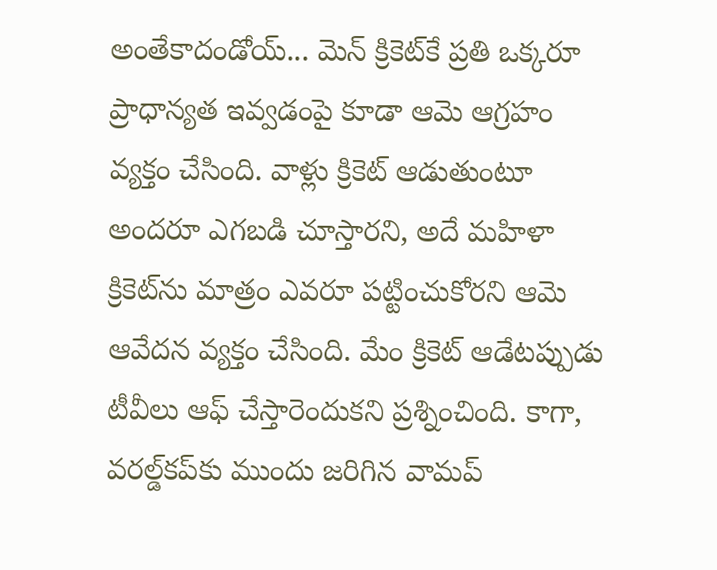అంతేకాదండోయ్... మెన్ క్రికెట్‌కే ప్రతి ఒక్కరూ ప్రాధాన్యత ఇవ్వడంపై కూడా ఆమె ఆగ్రహం వ్యక్తం చేసింది. వాళ్లు క్రికెట్ ఆడుతుంటూ అందరూ ఎగబడి చూస్తారని, అదే మహిళా క్రికెట్‌ను మాత్రం ఎవరూ పట్టించుకోరని ఆమె ఆవేదన వ్యక్తం చేసింది. మేం క్రికెట్ ఆడేటప్పుడు టీవీలు ఆఫ్ చేస్తారెందుకని ప్రశ్నించింది. కాగా, వరల్డ్‌కప్‌కు ముందు జరిగిన వామప్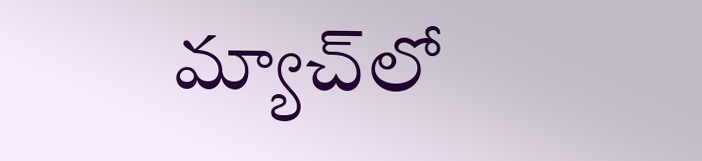మ్యాచ్‌లో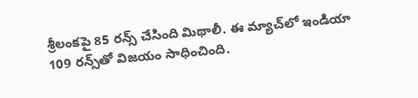శ్రీలంకపై 85 రన్స్ చేసింది మిథాలీ. ఈ మ్యాచ్‌లో ఇండియా 109 రన్స్‌తో విజయం సాధించింది.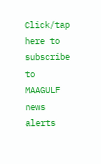Click/tap here to subscribe to MAAGULF news alerts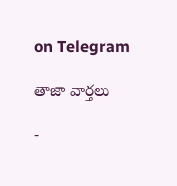on Telegram

తాజా వార్తలు

-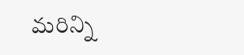మరిన్ని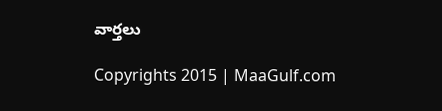వార్తలు

Copyrights 2015 | MaaGulf.com